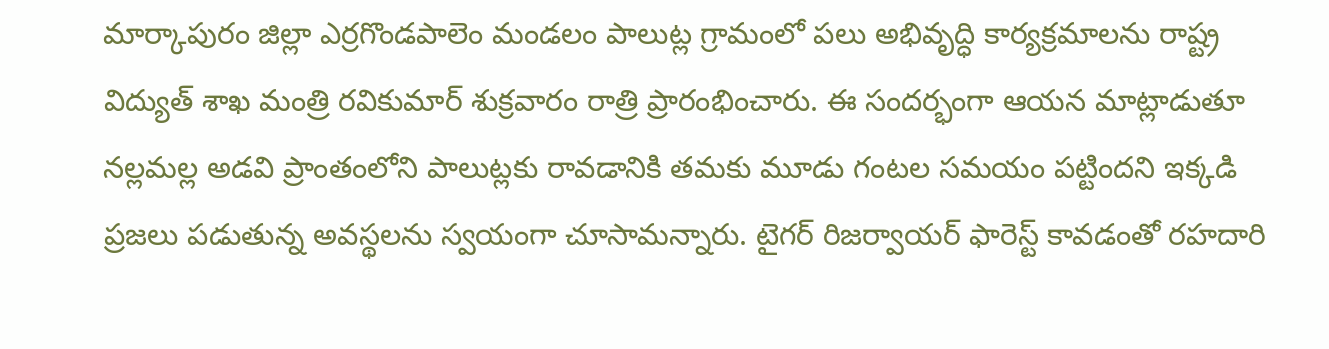మార్కాపురం జిల్లా ఎర్రగొండపాలెం మండలం పాలుట్ల గ్రామంలో పలు అభివృద్ధి కార్యక్రమాలను రాష్ట్ర విద్యుత్ శాఖ మంత్రి రవికుమార్ శుక్రవారం రాత్రి ప్రారంభించారు. ఈ సందర్భంగా ఆయన మాట్లాడుతూ నల్లమల్ల అడవి ప్రాంతంలోని పాలుట్లకు రావడానికి తమకు మూడు గంటల సమయం పట్టిందని ఇక్కడి ప్రజలు పడుతున్న అవస్థలను స్వయంగా చూసామన్నారు. టైగర్ రిజర్వాయర్ ఫారెస్ట్ కావడంతో రహదారి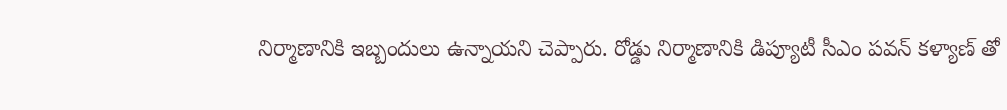నిర్మాణానికి ఇబ్బందులు ఉన్నాయని చెప్పారు. రోడ్డు నిర్మాణానికి డిప్యూటీ సీఎం పవన్ కళ్యాణ్ తో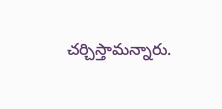చర్చిస్తామన్నారు.